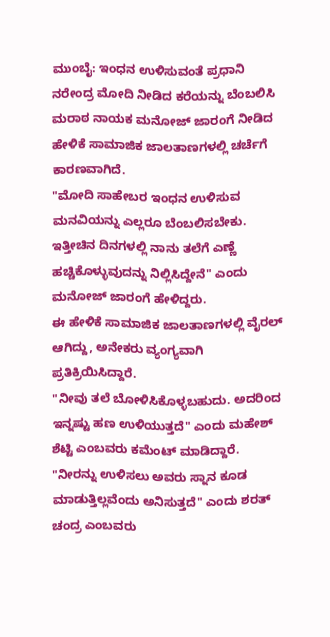ಮುಂಬೈ: ಇಂಧನ ಉಳಿಸುವಂತೆ ಪ್ರಧಾನಿ ನರೇಂದ್ರ ಮೋದಿ ನೀಡಿದ ಕರೆಯನ್ನು ಬೆಂಬಲಿಸಿ ಮರಾಠ ನಾಯಕ ಮನೋಜ್ ಜಾರಂಗೆ ನೀಡಿದ ಹೇಳಿಕೆ ಸಾಮಾಜಿಕ ಜಾಲತಾಣಗಳಲ್ಲಿ ಚರ್ಚೆಗೆ ಕಾರಣವಾಗಿದೆ.
"ಮೋದಿ ಸಾಹೇಬರ ಇಂಧನ ಉಳಿಸುವ ಮನವಿಯನ್ನು ಎಲ್ಲರೂ ಬೆಂಬಲಿಸಬೇಕು. ಇತ್ತೀಚಿನ ದಿನಗಳಲ್ಲಿ ನಾನು ತಲೆಗೆ ಎಣ್ಣೆ ಹಚ್ಚಿಕೊಳ್ಳುವುದನ್ನು ನಿಲ್ಲಿಸಿದ್ದೇನೆ" ಎಂದು ಮನೋಜ್ ಜಾರಂಗೆ ಹೇಳಿದ್ದರು.
ಈ ಹೇಳಿಕೆ ಸಾಮಾಜಿಕ ಜಾಲತಾಣಗಳಲ್ಲಿ ವೈರಲ್ ಆಗಿದ್ದು, ಅನೇಕರು ವ್ಯಂಗ್ಯವಾಗಿ ಪ್ರತಿಕ್ರಿಯಿಸಿದ್ದಾರೆ.
"ನೀವು ತಲೆ ಬೋಳಿಸಿಕೊಳ್ಳಬಹುದು. ಅದರಿಂದ ಇನ್ನಷ್ಟು ಹಣ ಉಳಿಯುತ್ತದೆ" ಎಂದು ಮಹೇಶ್ ಶೆಟ್ಟಿ ಎಂಬವರು ಕಮೆಂಟ್ ಮಾಡಿದ್ದಾರೆ. "ನೀರನ್ನು ಉಳಿಸಲು ಅವರು ಸ್ನಾನ ಕೂಡ ಮಾಡುತ್ತಿಲ್ಲವೆಂದು ಅನಿಸುತ್ತದೆ" ಎಂದು ಶರತ್ ಚಂದ್ರ ಎಂಬವರು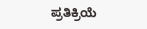ಪ್ರತಿಕ್ರಿಯೆ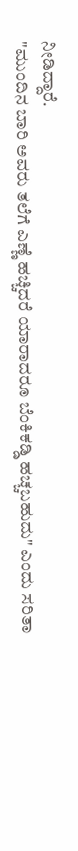ನೀಡಿದ್ದಾರೆ.
"ಮುಂದಿನ ಬಾರಿ ಅವರು ತಲೆಗೆ ಎಣ್ಣೆ ಹಚ್ಚಿದರೆ ಯಾರಾದರೂ ಬೆಂಕಿಕಡ್ಡಿ ಹಚ್ಚಬಹುದು" ಎಂದು ಸರಿತಾ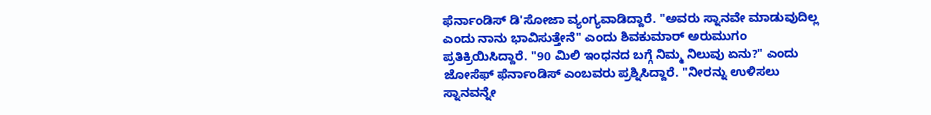ಫೆರ್ನಾಂಡಿಸ್ ಡಿ'ಸೋಜಾ ವ್ಯಂಗ್ಯವಾಡಿದ್ದಾರೆ. "ಅವರು ಸ್ನಾನವೇ ಮಾಡುವುದಿಲ್ಲ ಎಂದು ನಾನು ಭಾವಿಸುತ್ತೇನೆ" ಎಂದು ಶಿವಕುಮಾರ್ ಅರುಮುಗಂ ಪ್ರತಿಕ್ರಿಯಿಸಿದ್ದಾರೆ. "90 ಮಿಲಿ ಇಂಧನದ ಬಗ್ಗೆ ನಿಮ್ಮ ನಿಲುವು ಏನು?" ಎಂದು ಜೋಸೆಫ್ ಫೆರ್ನಾಂಡಿಸ್ ಎಂಬವರು ಪ್ರಶ್ನಿಸಿದ್ದಾರೆ. "ನೀರನ್ನು ಉಳಿಸಲು ಸ್ನಾನವನ್ನೇ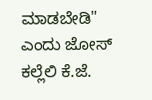ಮಾಡಬೇಡಿ" ಎಂದು ಜೋಸ್ ಕಲ್ಲೆಲಿ ಕೆ.ಜೆ.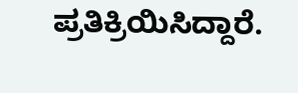ಪ್ರತಿಕ್ರಿಯಿಸಿದ್ದಾರೆ.